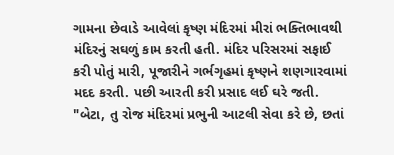ગામના છેવાડે આવેલાં કૃષ્ણ મંદિરમાં મીરાં ભક્તિભાવથી મંદિરનું સઘળું કામ કરતી હતી. મંદિર પરિસરમાં સફાઈ કરી પોતું મારી, પૂજારીને ગર્ભગૃહમાં કૃષ્ણને શણગારવામાં મદદ કરતી. પછી આરતી કરી પ્રસાદ લઈ ઘરે જતી.
"બેટા, તુ રોજ મંદિરમાં પ્રભુની આટલી સેવા કરે છે, છતાં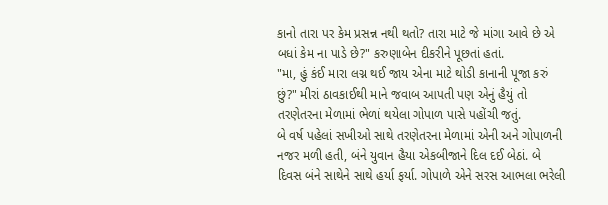કાનો તારા પર કેમ પ્રસન્ન નથી થતો? તારા માટે જે માંગા આવે છે એ બધાં કેમ ના પાડે છે?" કરુણાબેન દીકરીને પૂછતાં હતાં.
"મા, હું કંઈ મારા લગ્ન થઈ જાય એના માટે થોડી કાનાની પૂજા કરું છું?" મીરાં ઠાવકાઈથી માને જવાબ આપતી પણ એનું હૈયું તો તરણેતરના મેળામાં ભેળાં થયેલા ગોપાળ પાસે પહોંચી જતું.
બે વર્ષ પહેલાં સખીઓ સાથે તરણેતરના મેળામાં એની અને ગોપાળની નજર મળી હતી, બંને યુવાન હૈયા એકબીજાને દિલ દઈ બેઠાં. બે દિવસ બંને સાથેને સાથે હર્યા ફર્યા. ગોપાળે એને સરસ આભલા ભરેલી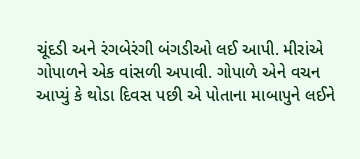ચૂંદડી અને રંગબેરંગી બંગડીઓ લઈ આપી. મીરાંએ ગોપાળને એક વાંસળી અપાવી. ગોપાળે એને વચન આપ્યું કે થોડા દિવસ પછી એ પોતાના માબાપુને લઈને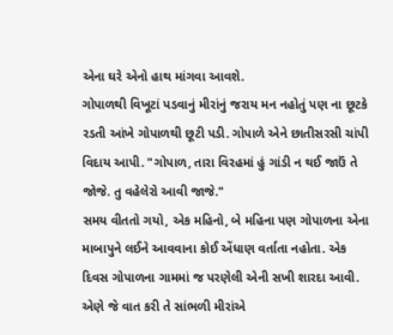એના ઘરે એનો હાથ માંગવા આવશે.
ગોપાળથી વિખૂટાં પડવાનું મીરાંનું જરાય મન નહોતું પણ ના છૂટકે રડતી આંખે ગોપાળથી છૂટી પડી. ગોપાળે એને છાતીસરસી ચાંપી વિદાય આપી. "ગોપાળ, તારા વિરહમાં હું ગાંડી ન થઈ જાઉં તે જોજે. તુ વહેલેરો આવી જાજે."
સમય વીતતો ગયો, એક મહિનો, બે મહિના પણ ગોપાળના એના માબાપુને લઈને આવવાના કોઈ એંધાણ વર્તાતા નહોતા. એક દિવસ ગોપાળના ગામમાં જ પરણેલી એની સખી શારદા આવી. એણે જે વાત કરી તે સાંભળી મીરાંએ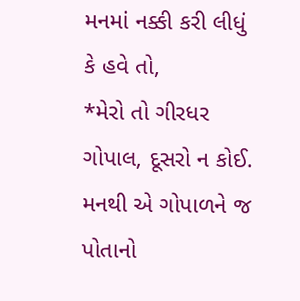મનમાં નક્કી કરી લીધું કે હવે તો,
*મેરો તો ગીરધર ગોપાલ, દૂસરો ન કોઈ.
મનથી એ ગોપાળને જ પોતાનો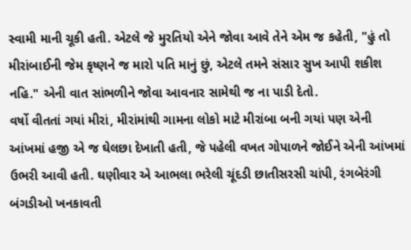સ્વામી માની ચૂકી હતી. એટલે જે મુરતિયો એને જોવા આવે તેને એમ જ કહેતી, "હું તો મીરાંબાઈની જેમ કૃષ્ણને જ મારો પતિ માનું છું, એટલે તમને સંસાર સુખ આપી શકીશ નહિ." એની વાત સાંભળીને જોવા આવનાર સામેથી જ ના પાડી દેતો.
વર્ષો વીતતાં ગયાં મીરાં, મીરાંમાંથી ગામના લોકો માટે મીરાંબા બની ગયાં પણ એની આંખમાં હજી એ જ ઘેલછા દેખાતી હતી, જે પહેલી વખત ગોપાળને જોઈને એની આંખમાં ઉભરી આવી હતી. ઘણીવાર એ આભલા ભરેલી ચૂંદડી છાતીસરસી ચાંપી, રંગબેરંગી બંગડીઓ ખનકાવતી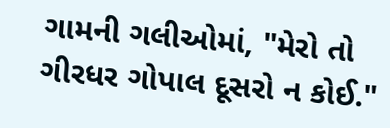ગામની ગલીઓમાં, "મેરો તો ગીરધર ગોપાલ દૂસરો ન કોઈ."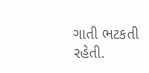ગાતી ભટકતી રહેતી.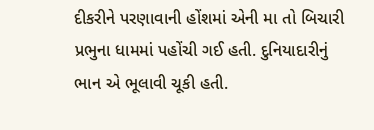દીકરીને પરણાવાની હોંશમાં એની મા તો બિચારી પ્રભુના ધામમાં પહોંચી ગઈ હતી. દુનિયાદારીનું ભાન એ ભૂલાવી ચૂકી હતી.